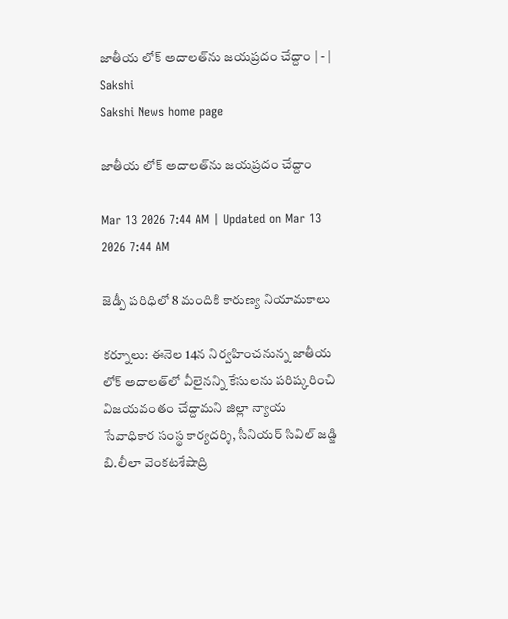జాతీయ లోక్‌ అదాలత్‌ను జయప్రదం చేద్దాం | - | Sakshi
Sakshi News home page

జాతీయ లోక్‌ అదాలత్‌ను జయప్రదం చేద్దాం

Mar 13 2026 7:44 AM | Updated on Mar 13 2026 7:44 AM

జెడ్పీ పరిధిలో 8 మందికి కారుణ్య నియామకాలు

కర్నూలు: ఈనెల 14న నిర్వహించనున్న జాతీయ లోక్‌ అదాలత్‌లో వీలైనన్ని కేసులను పరిష్కరించి విజయవంతం చేద్దామని జిల్లా న్యాయ సేవాధికార సంస్థ కార్యదర్శి, సీనియర్‌ సివిల్‌ జడ్జి బి.లీలా వెంకటశేషాద్రి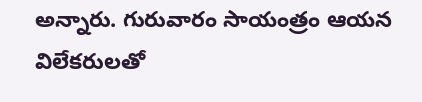అన్నారు. గురువారం సాయంత్రం ఆయన విలేకరులతో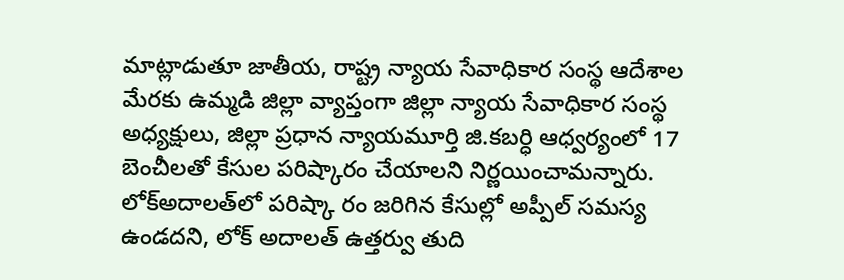మాట్లాడుతూ జాతీయ, రాష్ట్ర న్యాయ సేవాధికార సంస్థ ఆదేశాల మేరకు ఉమ్మడి జిల్లా వ్యాప్తంగా జిల్లా న్యాయ సేవాధికార సంస్థ అధ్యక్షులు, జిల్లా ప్రధాన న్యాయమూర్తి జి.కబర్ధి ఆధ్వర్యంలో 17 బెంచీలతో కేసుల పరిష్కారం చేయాలని నిర్ణయించామన్నారు. లోక్‌అదాలత్‌లో పరిష్కా రం జరిగిన కేసుల్లో అప్పీల్‌ సమస్య ఉండదని, లోక్‌ అదాలత్‌ ఉత్తర్వు తుది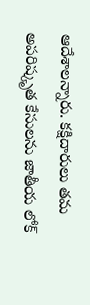ఆదేశాలన్నారు. కక్షిదారులు తమ అపరిష్కృత కేసులను జాతీయ లోక్‌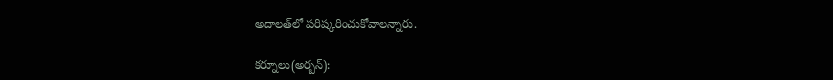అదాలత్‌లో పరిష్కరించుకోవాలన్నారు.

కర్నూలు(అర్బన్‌):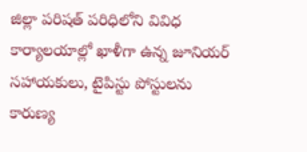జిల్లా పరిషత్‌ పరిధిలోని వివిధ కార్యాలయాల్లో ఖాళీగా ఉన్న జూనియర్‌ సహాయకులు, టైపిస్టు పోస్టులను కారుణ్య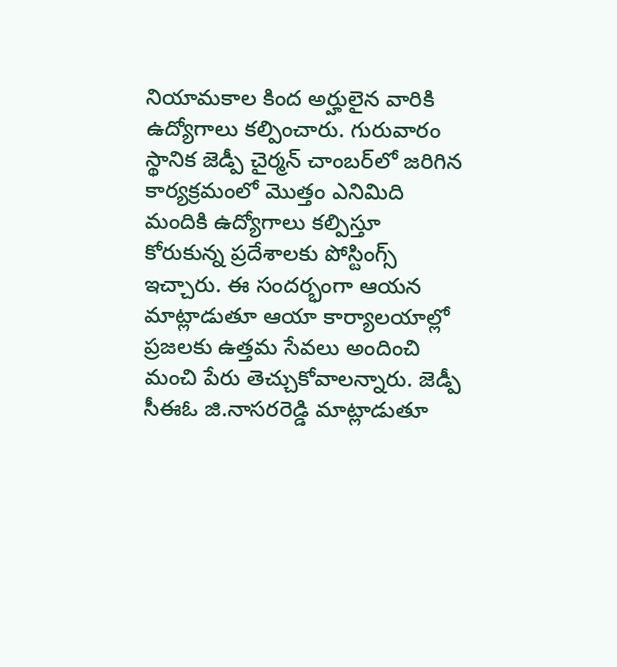నియామకాల కింద అర్హులైన వారికి ఉద్యోగాలు కల్పించారు. గురువారం స్థానిక జెడ్పీ చైర్మన్‌ చాంబర్‌లో జరిగిన కార్యక్రమంలో మొత్తం ఎనిమిది మందికి ఉద్యోగాలు కల్పిస్తూ కోరుకున్న ప్రదేశాలకు పోస్టింగ్స్‌ ఇచ్చారు. ఈ సందర్భంగా ఆయన మాట్లాడుతూ ఆయా కార్యాలయాల్లో ప్రజలకు ఉత్తమ సేవలు అందించి మంచి పేరు తెచ్చుకోవాలన్నారు. జెడ్పీ సీఈఓ జి.నాసరరెడ్డి మాట్లాడుతూ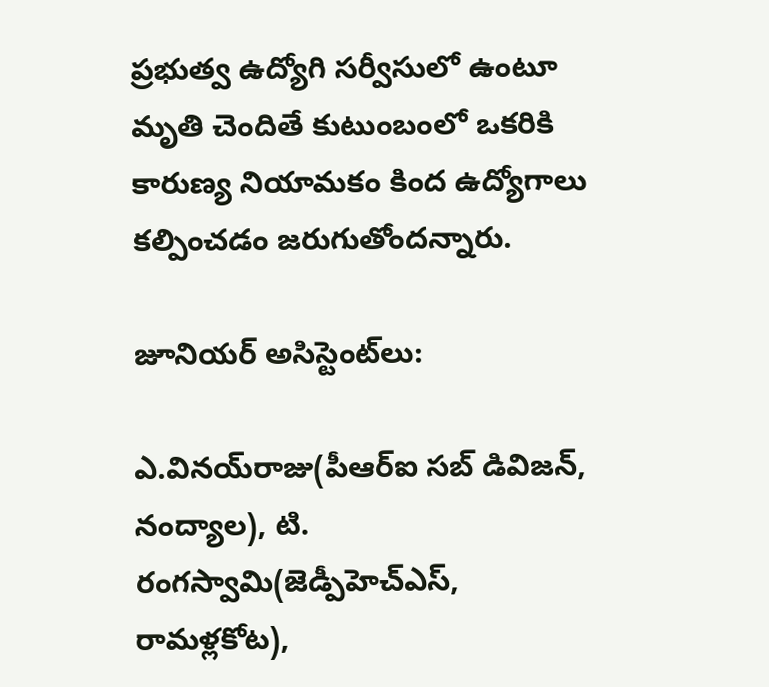ప్రభుత్వ ఉద్యోగి సర్వీసులో ఉంటూ మృతి చెందితే కుటుంబంలో ఒకరికి కారుణ్య నియామకం కింద ఉద్యోగాలు కల్పించడం జరుగుతోందన్నారు.

జూనియర్‌ అసిస్టెంట్‌లు:

ఎ.వినయ్‌రాజు(పీఆర్‌ఐ సబ్‌ డివిజన్‌, నంద్యాల), టి. రంగస్వామి(జెడ్పీహెచ్‌ఎస్‌, రామళ్లకోట),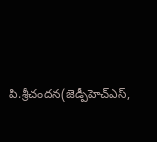పి.శ్రీచందన(జెడ్పీహెచ్‌ఎస్‌,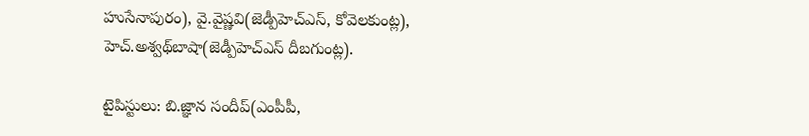హుసేనాపురం), వై.వైష్ణవి(జెడ్పీహెచ్‌ఎస్‌, కోవెలకుంట్ల), హెచ్‌.అశ్వథ్‌బాషా(జెడ్పీహెచ్‌ఎస్‌ దీబగుంట్ల).

టైపిస్టులు: బి.జ్ఞాన సందీప్‌(ఎంపీపీ,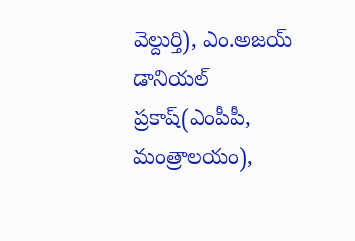వెల్దుర్తి), ఎం.అజయ్‌ డానియల్‌ ప్రకాష్‌(ఎంపీపీ, మంత్రాలయం),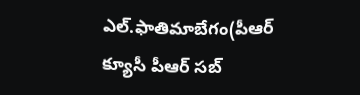ఎల్‌.ఫాతిమాబేగం(పీఆర్‌ క్యూసీ పీఆర్‌ సబ్‌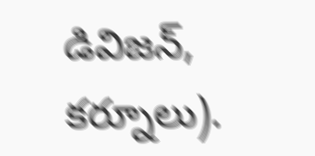డివిజన్‌, కర్నూలు).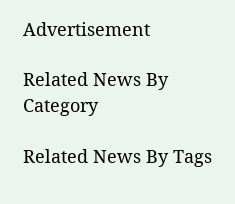Advertisement

Related News By Category

Related News By Tags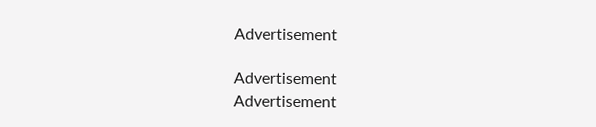Advertisement

Advertisement
Advertisement